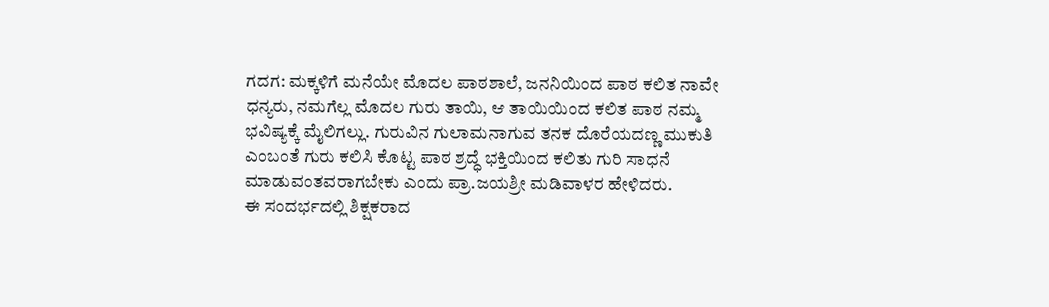ಗದಗ: ಮಕ್ಕಳಿಗೆ ಮನೆಯೇ ಮೊದಲ ಪಾಠಶಾಲೆ, ಜನನಿಯಿಂದ ಪಾಠ ಕಲಿತ ನಾವೇ ಧನ್ಯರು, ನಮಗೆಲ್ಲ ಮೊದಲ ಗುರು ತಾಯಿ, ಆ ತಾಯಿಯಿಂದ ಕಲಿತ ಪಾಠ ನಮ್ಮ ಭವಿಷ್ಯಕ್ಕೆ ಮೈಲಿಗಲ್ಲು. ಗುರುವಿನ ಗುಲಾಮನಾಗುವ ತನಕ ದೊರೆಯದಣ್ಣ ಮುಕುತಿ ಎಂಬಂತೆ ಗುರು ಕಲಿಸಿ ಕೊಟ್ಟ ಪಾಠ ಶ್ರದ್ಧೆ ಭಕ್ತಿಯಿಂದ ಕಲಿತು ಗುರಿ ಸಾಧನೆ ಮಾಡುವಂತವರಾಗಬೇಕು ಎಂದು ಪ್ರಾ.ಜಯಶ್ರೀ ಮಡಿವಾಳರ ಹೇಳಿದರು.
ಈ ಸಂದರ್ಭದಲ್ಲಿ ಶಿಕ್ಷಕರಾದ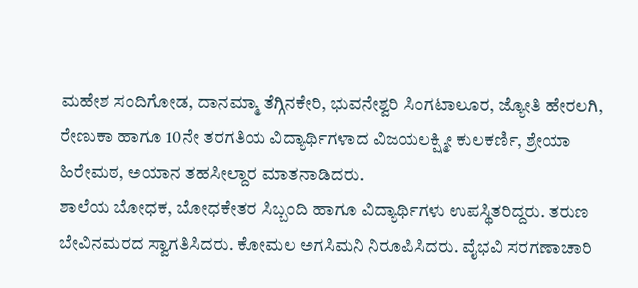ಮಹೇಶ ಸಂದಿಗೋಡ, ದಾನಮ್ಮಾ ತೆಗ್ಗಿನಕೇರಿ, ಭುವನೇಶ್ವರಿ ಸಿಂಗಟಾಲೂರ, ಜ್ಯೋತಿ ಹೇರಲಗಿ, ರೇಣುಕಾ ಹಾಗೂ 10ನೇ ತರಗತಿಯ ವಿದ್ಯಾರ್ಥಿಗಳಾದ ವಿಜಯಲಕ್ಷ್ಮೀ ಕುಲಕರ್ಣಿ, ಶ್ರೇಯಾ ಹಿರೇಮಠ, ಅಯಾನ ತಹಸೀಲ್ದಾರ ಮಾತನಾಡಿದರು.
ಶಾಲೆಯ ಬೋಧಕ, ಬೋಧಕೇತರ ಸಿಬ್ಬಂದಿ ಹಾಗೂ ವಿದ್ಯಾರ್ಥಿಗಳು ಉಪಸ್ಥಿತರಿದ್ದರು. ತರುಣ ಬೇವಿನಮರದ ಸ್ವಾಗತಿಸಿದರು. ಕೋಮಲ ಅಗಸಿಮನಿ ನಿರೂಪಿಸಿದರು. ವೈಭವಿ ಸರಗಣಾಚಾರಿ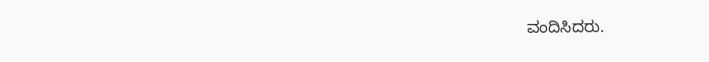ವಂದಿಸಿದರು.